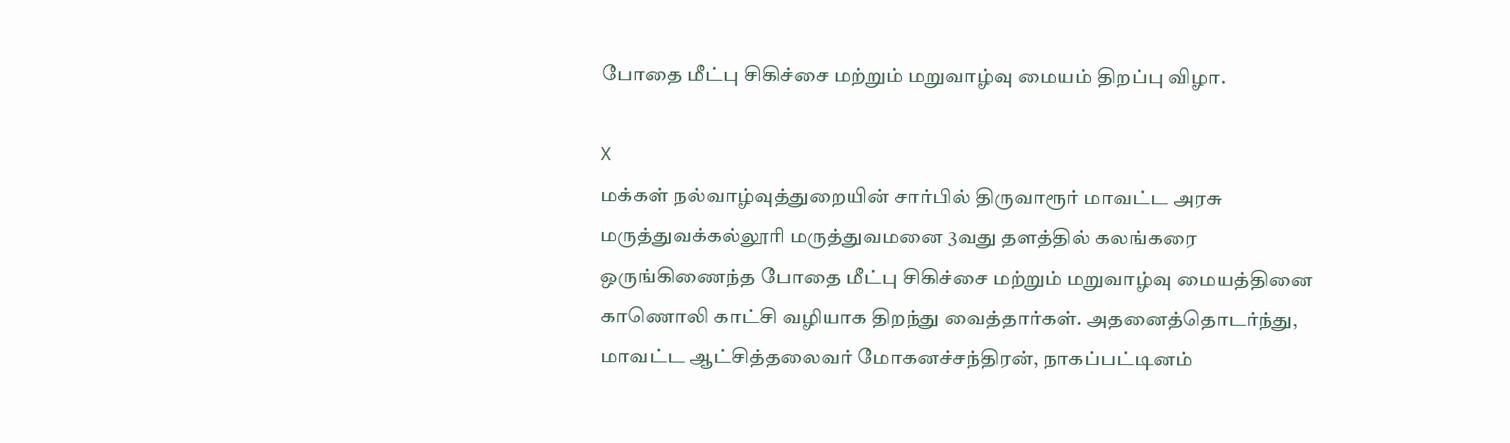போதை மீட்பு சிகிச்சை மற்றும் மறுவாழ்வு மையம் திறப்பு விழா.

X
மக்கள் நல்வாழ்வுத்துறையின் சார்பில் திருவாரூர் மாவட்ட அரசு மருத்துவக்கல்லூரி மருத்துவமனை 3வது தளத்தில் கலங்கரை ஒருங்கிணைந்த போதை மீட்பு சிகிச்சை மற்றும் மறுவாழ்வு மையத்தினை காணொலி காட்சி வழியாக திறந்து வைத்தார்கள். அதனைத்தொடர்ந்து, மாவட்ட ஆட்சித்தலைவர் மோகனச்சந்திரன், நாகப்பட்டினம்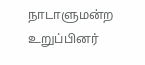நாடாளுமன்ற உறுப்பினர்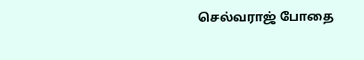செல்வராஜ் போதை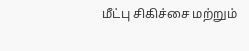மீட்பு சிகிச்சை மற்றும்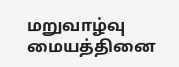மறுவாழ்வு மையத்தினை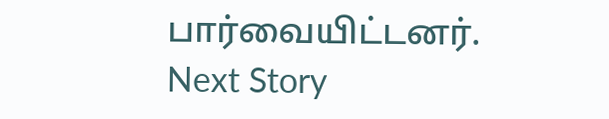பார்வையிட்டனர்.
Next Story